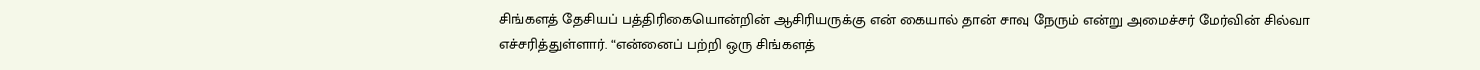சிங்களத் தேசியப் பத்திரிகையொன்றின் ஆசிரியருக்கு என் கையால் தான் சாவு நேரும் என்று அமைச்சர் மேர்வின் சில்வா எச்சரித்துள்ளார். “என்னைப் பற்றி ஒரு சிங்களத்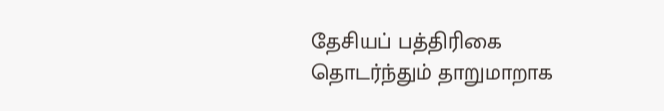தேசியப் பத்திரிகை தொடர்ந்தும் தாறுமாறாக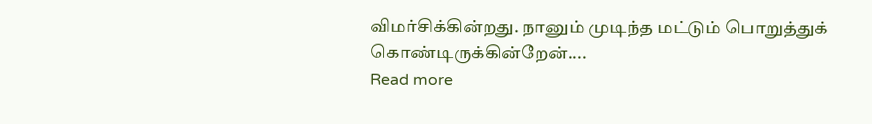விமர்சிக்கின்றது. நானும் முடிந்த மட்டும் பொறுத்துக் கொண்டிருக்கின்றேன்....
Read more